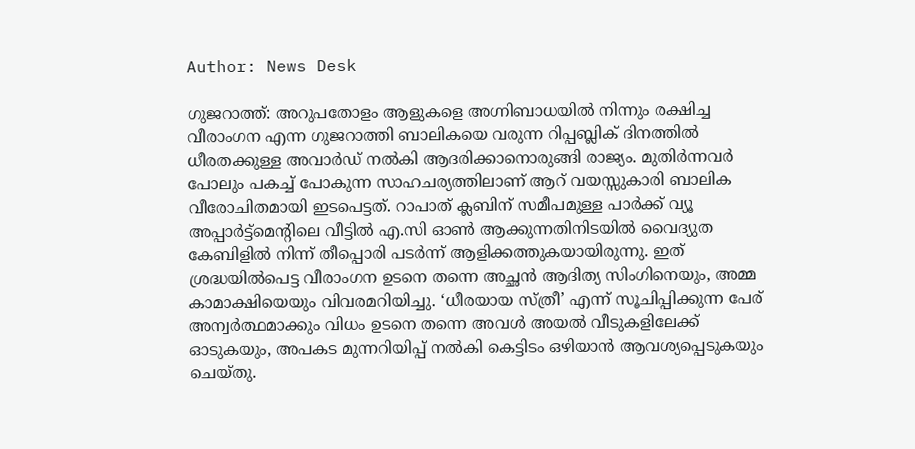Author: News Desk

ഗുജറാത്ത്: അറുപതോളം ആളുകളെ അഗ്നിബാധയിൽ നിന്നും രക്ഷിച്ച വീരാംഗന എന്ന ഗുജറാത്തി ബാലികയെ വരുന്ന റിപ്പബ്ലിക് ദിനത്തിൽ ധീരതക്കുള്ള അവാർഡ് നൽകി ആദരിക്കാനൊരുങ്ങി രാജ്യം. മുതിർന്നവർ പോലും പകച്ച് പോകുന്ന സാഹചര്യത്തിലാണ് ആറ് വയസ്സുകാരി ബാലിക വീരോചിതമായി ഇടപെട്ടത്. റാപാത് ക്ലബിന് സമീപമുള്ള പാർക്ക്‌ വ്യൂ അപ്പാർട്ട്മെന്റിലെ വീട്ടിൽ എ.സി ഓൺ ആക്കുന്നതിനിടയിൽ വൈദ്യുത കേബിളിൽ നിന്ന് തീപ്പൊരി പടർന്ന് ആളിക്കത്തുകയായിരുന്നു. ഇത് ശ്രദ്ധയിൽപെട്ട വീരാംഗന ഉടനെ തന്നെ അച്ഛൻ ആദിത്യ സിംഗിനെയും, അമ്മ കാമാക്ഷിയെയും വിവരമറിയിച്ചു. ‘ധീരയായ സ്ത്രീ’ എന്ന് സൂചിപ്പിക്കുന്ന പേര് അന്വർത്ഥമാക്കും വിധം ഉടനെ തന്നെ അവൾ അയൽ വീടുകളിലേക്ക് ഓടുകയും, അപകട മുന്നറിയിപ്പ് നൽകി കെട്ടിടം ഒഴിയാൻ ആവശ്യപ്പെടുകയും ചെയ്തു.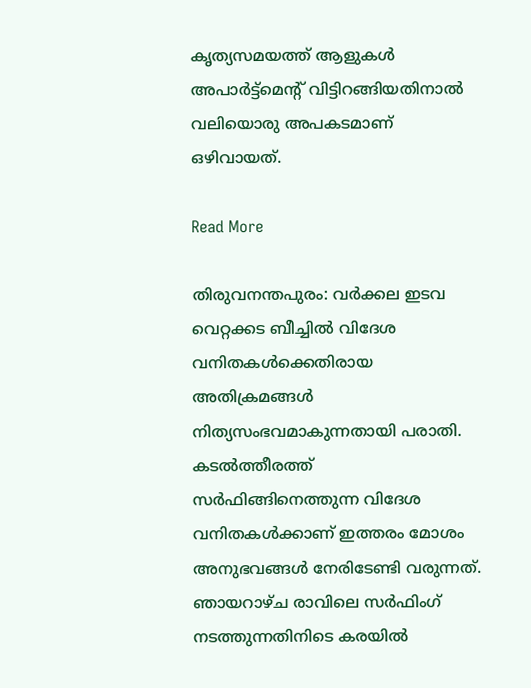കൃത്യസമയത്ത് ആളുകൾ അപാർട്ട്മെന്റ് വിട്ടിറങ്ങിയതിനാൽ വലിയൊരു അപകടമാണ് ഒഴിവായത്.

Read More

തിരുവനന്തപുരം: വർക്കല ഇടവ വെറ്റക്കട ബീച്ചിൽ വിദേശ വനിതകൾക്കെതിരായ അതിക്രമങ്ങൾ നിത്യസംഭവമാകുന്നതായി പരാതി. കടൽത്തീരത്ത് സർഫിങ്ങിനെത്തുന്ന വിദേശ വനിതകൾക്കാണ് ഇത്തരം മോശം അനുഭവങ്ങൾ നേരിടേണ്ടി വരുന്നത്. ഞായറാഴ്ച രാവിലെ സർഫിംഗ് നടത്തുന്നതിനിടെ കരയിൽ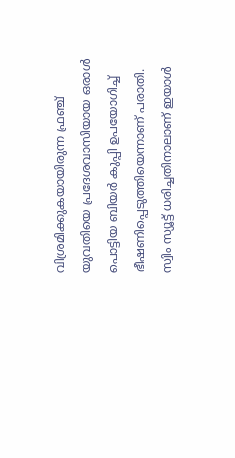വിശ്രമിക്കുകയായിരുന്ന ഫ്രഞ്ച് യുവതിയെ പ്രദേശവാസിയായ ഒരാൾ പൊട്ടിയ ബിയർ കുപ്പി ഉപയോഗിച്ച് ഭീഷണിപ്പെടുത്തിയെന്നാണ് പരാതി. സ്വിം സ്യൂട്ട് ധരിച്ചതിനാലാണ് ഇയാൾ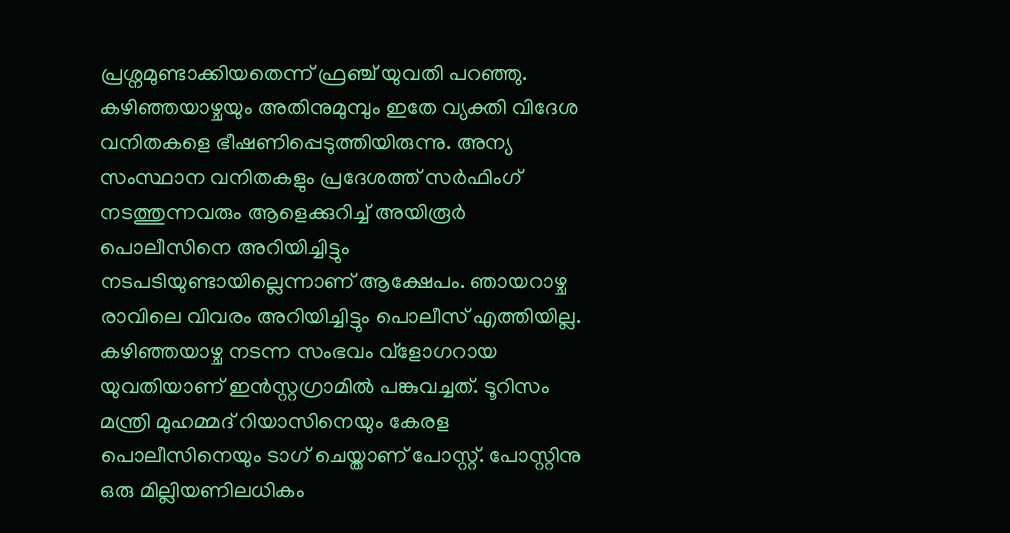പ്രശ്നമുണ്ടാക്കിയതെന്ന് ഫ്രഞ്ച് യുവതി പറഞ്ഞു. കഴിഞ്ഞയാഴ്ചയും അതിനുമുമ്പും ഇതേ വ്യക്തി വിദേശ വനിതകളെ ഭീഷണിപ്പെടുത്തിയിരുന്നു. അന്യ സംസ്ഥാന വനിതകളും പ്രദേശത്ത് സർഫിംഗ് നടത്തുന്നവരും ആളെക്കുറിച്ച് അയിരൂർ പൊലീസിനെ അറിയിച്ചിട്ടും നടപടിയുണ്ടായില്ലെന്നാണ് ആക്ഷേപം. ഞായറാഴ്ച രാവിലെ വിവരം അറിയിച്ചിട്ടും പൊലീസ് എത്തിയില്ല. കഴിഞ്ഞയാഴ്ച നടന്ന സംഭവം വ്‌ളോഗറായ യുവതിയാണ് ഇൻസ്റ്റഗ്രാമിൽ പങ്കുവച്ചത്. ടൂറിസം മന്ത്രി മുഹമ്മദ് റിയാസിനെയും കേരള പൊലീസിനെയും ടാഗ് ചെയ്താണ് പോസ്റ്റ്. പോസ്റ്റിനു ഒരു മില്ലിയണിലധികം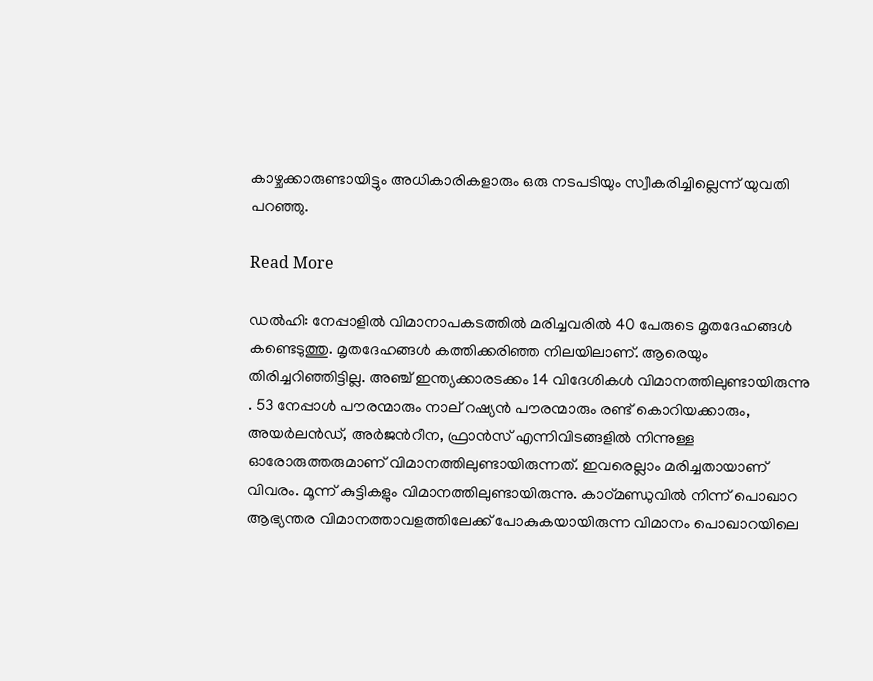കാഴ്ചക്കാരുണ്ടായിട്ടും അധികാരികളാരും ഒരു നടപടിയും സ്വീകരിച്ചില്ലെന്ന് യുവതി പറഞ്ഞു.

Read More

ഡൽഹി: നേപ്പാളിൽ വിമാനാപകടത്തിൽ മരിച്ചവരിൽ 40 പേരുടെ മൃതദേഹങ്ങൾ കണ്ടെടുത്തു. മൃതദേഹങ്ങൾ കത്തിക്കരിഞ്ഞ നിലയിലാണ്. ആരെയും തിരിച്ചറിഞ്ഞിട്ടില്ല. അഞ്ച് ഇന്ത്യക്കാരടക്കം 14 വിദേശികൾ വിമാനത്തിലുണ്ടായിരുന്നു . 53 നേപ്പാൾ പൗരന്മാരും നാല് റഷ്യൻ പൗരന്മാരും രണ്ട് കൊറിയക്കാരും, അയർലൻഡ്, അർജന്‍റീന, ഫ്രാൻസ് എന്നിവിടങ്ങളിൽ നിന്നുള്ള ഓരോരുത്തരുമാണ് വിമാനത്തിലുണ്ടായിരുന്നത്. ഇവരെല്ലാം മരിച്ചതായാണ് വിവരം. മൂന്ന് കുട്ടികളും വിമാനത്തിലുണ്ടായിരുന്നു. കാഠ്മണ്ഡുവിൽ നിന്ന് പൊഖാറ ആഭ്യന്തര വിമാനത്താവളത്തിലേക്ക് പോകുകയായിരുന്ന വിമാനം പൊഖാറയിലെ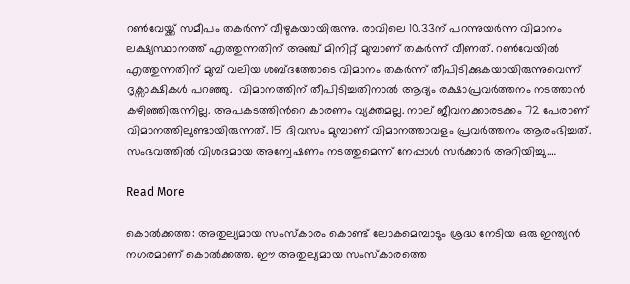റൺവേയ്ക്ക് സമീപം തകർന്ന് വീഴുകയായിരുന്നു. രാവിലെ 10.33ന് പറന്നുയർന്ന വിമാനം ലക്ഷ്യസ്ഥാനത്ത് എത്തുന്നതിന് അഞ്ച് മിനിറ്റ് മുമ്പാണ് തകർന്ന് വീണത്. റൺവേയിൽ എത്തുന്നതിന് മുമ്പ് വലിയ ശബ്ദത്തോടെ വിമാനം തകർന്ന് തീപിടിക്കുകയായിരുന്നുവെന്ന് ദൃക്സാക്ഷികൾ പറഞ്ഞു.  വിമാനത്തിന് തീപിടിച്ചതിനാൽ ആദ്യം രക്ഷാപ്രവർത്തനം നടത്താൻ കഴിഞ്ഞിരുന്നില്ല. അപകടത്തിന്‍റെ കാരണം വ്യക്തമല്ല. നാല് ജീവനക്കാരടക്കം 72 പേരാണ് വിമാനത്തിലുണ്ടായിരുന്നത്. 15 ദിവസം മുമ്പാണ് വിമാനത്താവളം പ്രവർത്തനം ആരംഭിച്ചത്. സംഭവത്തിൽ വിശദമായ അന്വേഷണം നടത്തുമെന്ന് നേപ്പാൾ സർക്കാർ അറിയിച്ചു.…

Read More

കൊൽക്കത്ത: അതുല്യമായ സംസ്കാരം കൊണ്ട് ലോകമെമ്പാടും ശ്രദ്ധ നേടിയ ഒരു ഇന്ത്യൻ നഗരമാണ് കൊൽക്കത്ത. ഈ അതുല്യമായ സംസ്കാരത്തെ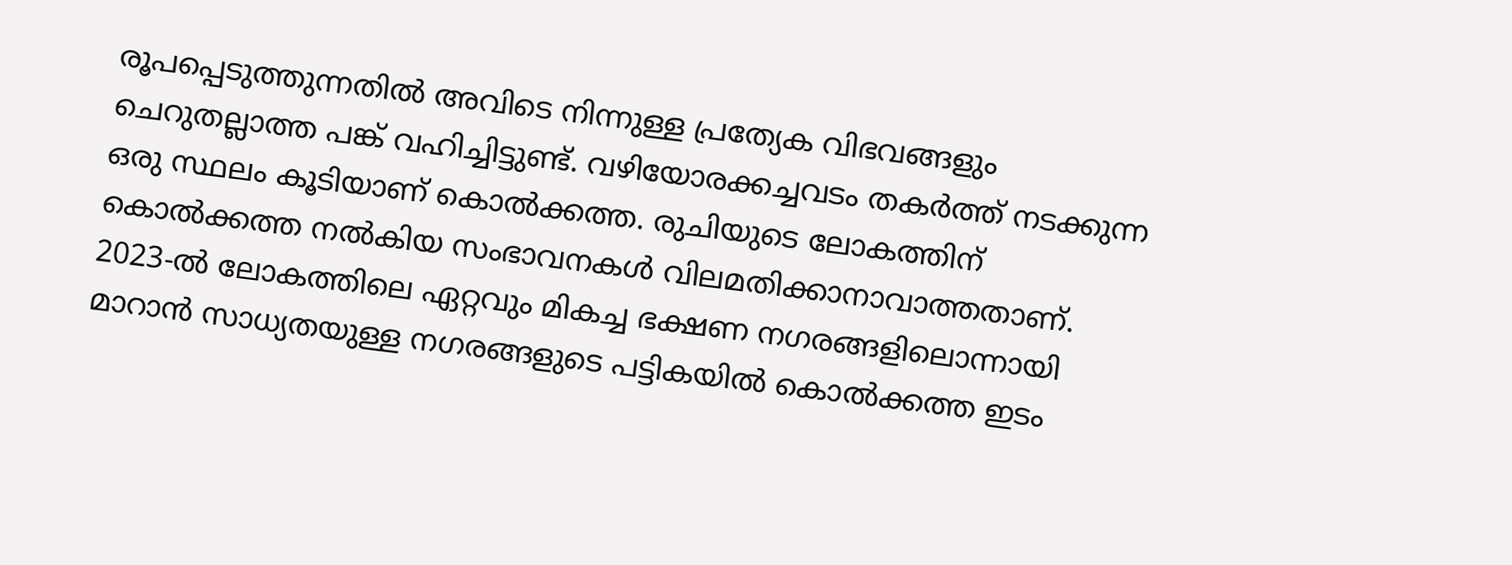രൂപപ്പെടുത്തുന്നതിൽ അവിടെ നിന്നുള്ള പ്രത്യേക വിഭവങ്ങളും ചെറുതല്ലാത്ത പങ്ക് വഹിച്ചിട്ടുണ്ട്. വഴിയോരക്കച്ചവടം തകർത്ത് നടക്കുന്ന ഒരു സ്ഥലം കൂടിയാണ് കൊൽക്കത്ത. രുചിയുടെ ലോകത്തിന് കൊൽക്കത്ത നൽകിയ സംഭാവനകൾ വിലമതിക്കാനാവാത്തതാണ്. 2023-ൽ ലോകത്തിലെ ഏറ്റവും മികച്ച ഭക്ഷണ നഗരങ്ങളിലൊന്നായി മാറാൻ സാധ്യതയുള്ള നഗരങ്ങളുടെ പട്ടികയിൽ കൊൽക്കത്ത ഇടം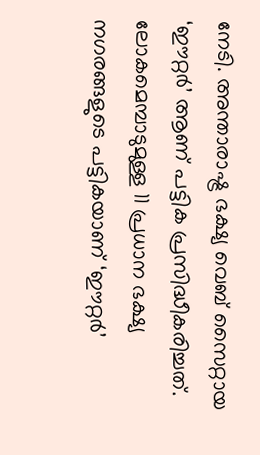നേടി. അന്താരാഷ്ട്ര ഭക്ഷ്യ വെബ് സൈറ്റായ ‘ഈറ്റർ’ ആണ് പട്ടിക പ്രസിദ്ധീകരിച്ചത്. ലോകമെമ്പാടുമുള്ള 11 പ്രധാന ഭക്ഷ്യ നഗരങ്ങളുടെ പട്ടികയാണ് ‘ഈറ്റർ’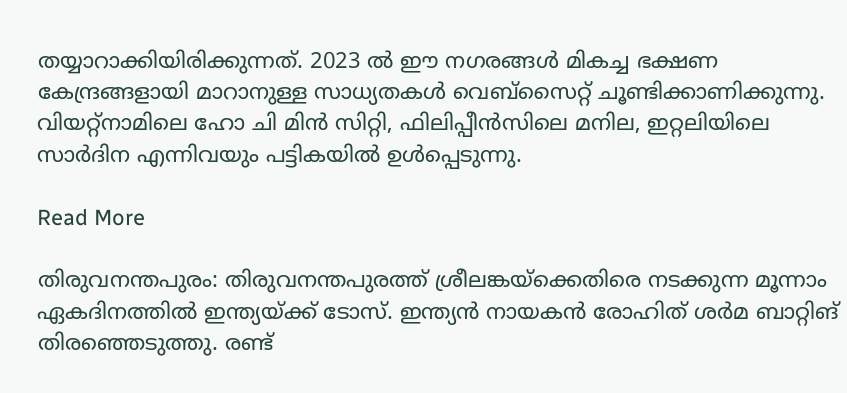തയ്യാറാക്കിയിരിക്കുന്നത്. 2023 ൽ ഈ നഗരങ്ങൾ മികച്ച ഭക്ഷണ കേന്ദ്രങ്ങളായി മാറാനുള്ള സാധ്യതകൾ വെബ്സൈറ്റ് ചൂണ്ടിക്കാണിക്കുന്നു. വിയറ്റ്നാമിലെ ഹോ ചി മിൻ സിറ്റി, ഫിലിപ്പീൻസിലെ മനില, ഇറ്റലിയിലെ സാര്‍ദിന എന്നിവയും പട്ടികയിൽ ഉൾപ്പെടുന്നു.

Read More

തിരുവനന്തപുരം: തിരുവനന്തപുരത്ത് ശ്രീലങ്കയ്‌ക്കെതിരെ നടക്കുന്ന മൂന്നാം ഏകദിനത്തിൽ ഇന്ത്യയ്ക്ക് ടോസ്. ഇന്ത്യൻ നായകൻ രോഹിത് ശർമ ബാറ്റിങ് തിരഞ്ഞെടുത്തു. രണ്ട്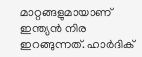മാറ്റങ്ങളുമായാണ് ഇന്ത്യൻ നിര ഇറങ്ങുന്നത്. ഹാർദിക്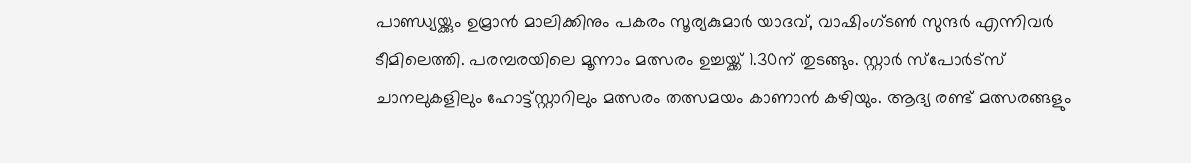പാണ്ഡ്യയ്ക്കും ഉമ്രാൻ മാലിക്കിനും പകരം സൂര്യകുമാർ യാദവ്, വാഷിംഗ്ടൺ സുന്ദർ എന്നിവർ ടീമിലെത്തി. പരമ്പരയിലെ മൂന്നാം മത്സരം ഉച്ചയ്ക്ക് 1.30ന് തുടങ്ങും. സ്റ്റാർ സ്പോർട്സ് ചാനലുകളിലും ഹോട്ട്സ്റ്റാറിലും മത്സരം തത്സമയം കാണാൻ കഴിയും. ആദ്യ രണ്ട് മത്സരങ്ങളും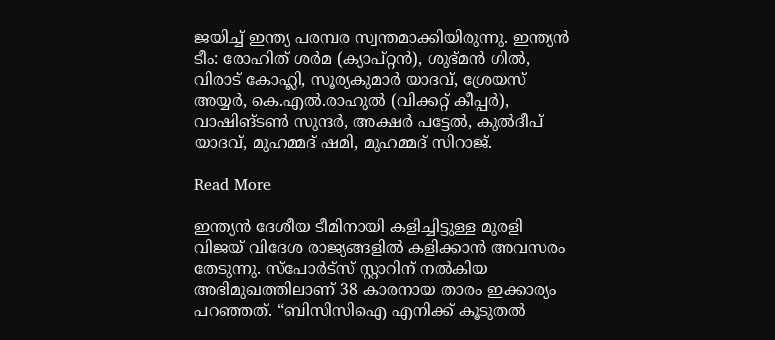ജയിച്ച് ഇന്ത്യ പരമ്പര സ്വന്തമാക്കിയിരുന്നു. ഇന്ത്യൻ ടീം: രോഹിത് ശർമ (ക്യാപ്റ്റൻ), ശുഭ്മൻ ഗിൽ, വിരാട് കോഹ്ലി, സൂര്യകുമാർ യാദവ്, ശ്രേയസ് അയ്യർ, കെ.എൽ.രാഹുൽ (വിക്കറ്റ് കീപ്പർ), വാഷിങ്ടൺ സുന്ദർ, അക്ഷർ പട്ടേൽ, കുൽദീപ് യാദവ്, മുഹമ്മദ് ഷമി, മുഹമ്മദ് സിറാജ്.

Read More

ഇന്ത്യൻ ദേശീയ ടീമിനായി കളിച്ചിട്ടുള്ള മുരളി വിജയ് വിദേശ രാജ്യങ്ങളിൽ കളിക്കാൻ അവസരം തേടുന്നു. സ്പോർട്സ് സ്റ്റാറിന് നൽകിയ അഭിമുഖത്തിലാണ് 38 കാരനായ താരം ഇക്കാര്യം പറഞ്ഞത്. “ബിസിസിഐ എനിക്ക് കൂടുതൽ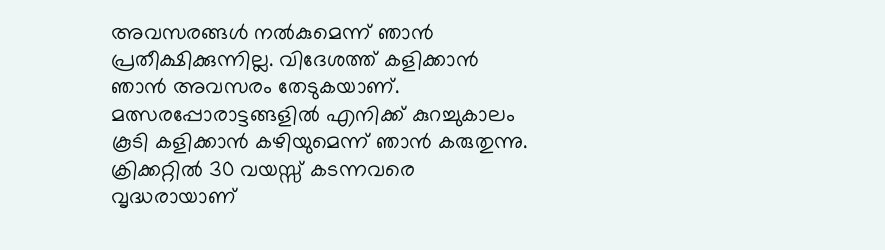അവസരങ്ങൾ നൽകുമെന്ന് ഞാൻ പ്രതീക്ഷിക്കുന്നില്ല. വിദേശത്ത് കളിക്കാൻ ഞാൻ അവസരം തേടുകയാണ്. മത്സരപ്പോരാട്ടങ്ങളിൽ എനിക്ക് കുറച്ചുകാലം കൂടി കളിക്കാൻ കഴിയുമെന്ന് ഞാൻ കരുതുന്നു. ക്രിക്കറ്റിൽ 30 വയസ്സ് കടന്നവരെ വൃദ്ധരായാണ്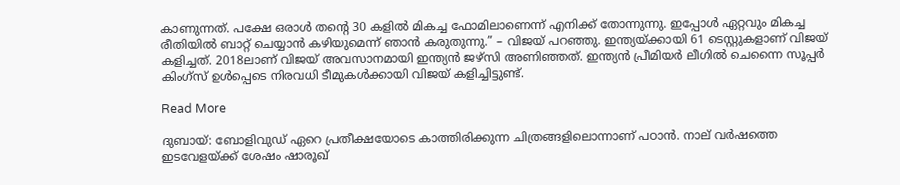കാണുന്നത്. പക്ഷേ ഒരാൾ തന്‍റെ 30 കളിൽ മികച്ച ഫോമിലാണെന്ന് എനിക്ക് തോന്നുന്നു. ഇപ്പോൾ ഏറ്റവും മികച്ച രീതിയിൽ ബാറ്റ് ചെയ്യാൻ കഴിയുമെന്ന് ഞാൻ കരുതുന്നു.” – വിജയ് പറഞ്ഞു. ഇന്ത്യയ്ക്കായി 61 ടെസ്റ്റുകളാണ് വിജയ് കളിച്ചത്. 2018ലാണ് വിജയ് അവസാനമായി ഇന്ത്യൻ ജഴ്സി അണിഞ്ഞത്. ഇന്ത്യൻ പ്രീമിയർ ലീഗിൽ ചെന്നൈ സൂപ്പർ കിംഗ്സ് ഉൾപ്പെടെ നിരവധി ടീമുകൾക്കായി വിജയ് കളിച്ചിട്ടുണ്ട്.

Read More

ദുബായ്: ബോളിവുഡ് ഏറെ പ്രതീക്ഷയോടെ കാത്തിരിക്കുന്ന ചിത്രങ്ങളിലൊന്നാണ് പഠാൻ. നാല് വർഷത്തെ ഇടവേളയ്ക്ക് ശേഷം ഷാരൂഖ്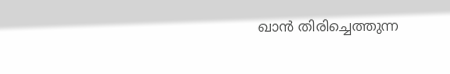ഖാൻ തിരിച്ചെത്തുന്ന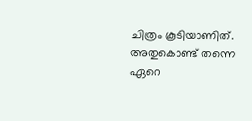ചിത്രം കൂടിയാണിത്. അതുകൊണ്ട് തന്നെ ഏറെ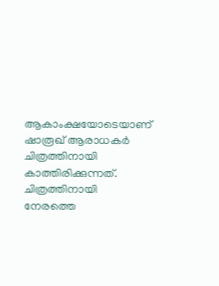ആകാംക്ഷയോടെയാണ് ഷാരൂഖ് ആരാധകർ ചിത്രത്തിനായി കാത്തിരിക്കുന്നത്. ചിത്രത്തിനായി നേരത്തെ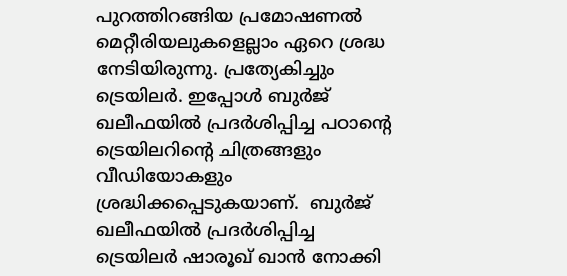പുറത്തിറങ്ങിയ പ്രമോഷണൽ മെറ്റീരിയലുകളെല്ലാം ഏറെ ശ്രദ്ധ നേടിയിരുന്നു. പ്രത്യേകിച്ചും ട്രെയിലർ. ഇപ്പോൾ ബുർജ് ഖലീഫയിൽ പ്രദർശിപ്പിച്ച പഠാന്റെ ട്രെയിലറിന്‍റെ ചിത്രങ്ങളും വീഡിയോകളും ശ്രദ്ധിക്കപ്പെടുകയാണ്.  ബുർജ് ഖലീഫയിൽ പ്രദർശിപ്പിച്ച ട്രെയിലർ ഷാരൂഖ് ഖാൻ നോക്കി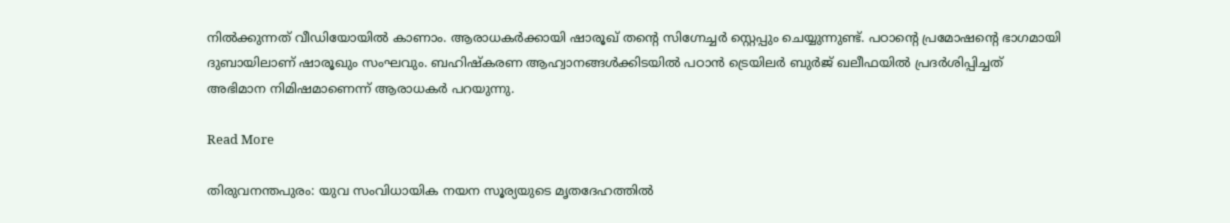നിൽക്കുന്നത് വീഡിയോയിൽ കാണാം. ആരാധകർക്കായി ഷാരൂഖ് തന്‍റെ സിഗ്നേച്ചർ സ്റ്റെപ്പും ചെയ്യുന്നുണ്ട്. പഠാന്റെ പ്രമോഷന്‍റെ ഭാഗമായി ദുബായിലാണ് ഷാരൂഖും സംഘവും. ബഹിഷ്കരണ ആഹ്വാനങ്ങൾക്കിടയിൽ പഠാൻ ട്രെയിലർ ബുർജ് ഖലീഫയിൽ പ്രദർശിപ്പിച്ചത് അഭിമാന നിമിഷമാണെന്ന് ആരാധകർ പറയുന്നു.

Read More

തിരുവനന്തപുരം: യുവ സംവിധായിക നയന സൂര്യയുടെ മൃതദേഹത്തിൽ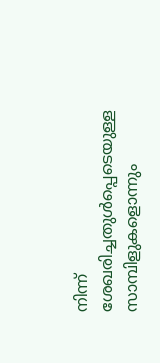നിന്ന് ശേഖരിച്ചതുൾപ്പെടെയുള്ള സാമ്പിളുകളൊന്നും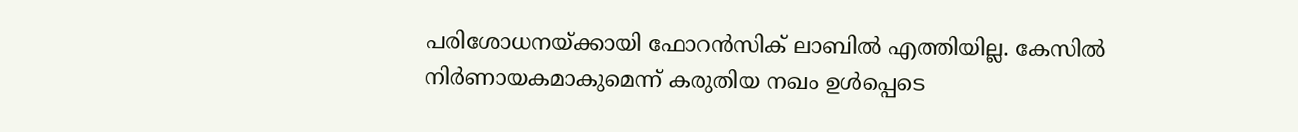പരിശോധനയ്ക്കായി ഫോറൻസിക് ലാബിൽ എത്തിയില്ല. കേസിൽ നിർണായകമാകുമെന്ന് കരുതിയ നഖം ഉൾപ്പെടെ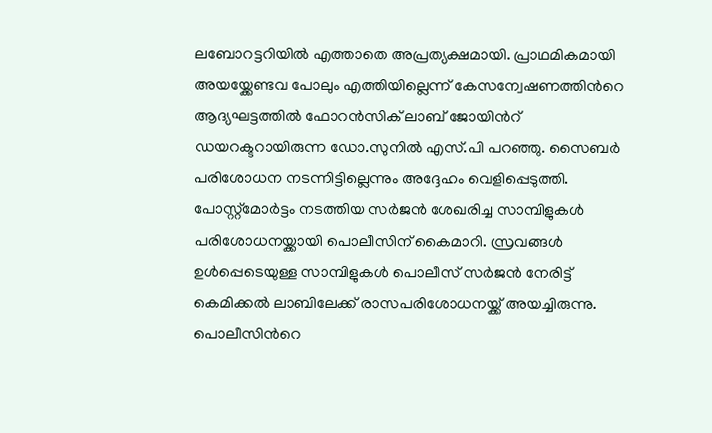ലബോറട്ടറിയിൽ എത്താതെ അപ്രത്യക്ഷമായി. പ്രാഥമികമായി അയയ്ക്കേണ്ടവ പോലും എത്തിയില്ലെന്ന് കേസന്വേഷണത്തിന്‍റെ ആദ്യഘട്ടത്തിൽ ഫോറൻസിക് ലാബ് ജോയിന്‍റ് ഡയറക്ടറായിരുന്ന ഡോ.സുനിൽ എസ്.പി പറഞ്ഞു. സൈബർ പരിശോധന നടന്നിട്ടില്ലെന്നും അദ്ദേഹം വെളിപ്പെടുത്തി. പോസ്റ്റ്മോർട്ടം നടത്തിയ സർജൻ ശേഖരിച്ച സാമ്പിളുകൾ പരിശോധനയ്ക്കായി പൊലീസിന് കൈമാറി. സ്രവങ്ങൾ ഉൾപ്പെടെയുള്ള സാമ്പിളുകൾ പൊലീസ് സർജൻ നേരിട്ട് കെമിക്കല്‍ ലാബിലേക്ക് രാസപരിശോധനയ്ക്ക് അയച്ചിരുന്നു. പൊലീസിന്‍റെ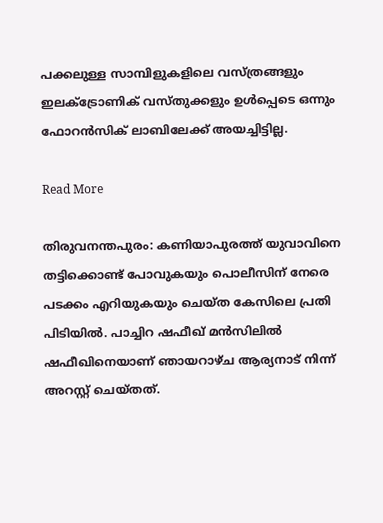പക്കലുള്ള സാമ്പിളുകളിലെ വസ്ത്രങ്ങളും ഇലക്ട്രോണിക് വസ്തുക്കളും ഉൾപ്പെടെ ഒന്നും ഫോറൻസിക് ലാബിലേക്ക് അയച്ചിട്ടില്ല.

Read More

തിരുവനന്തപുരം: കണിയാപുരത്ത് യുവാവിനെ തട്ടിക്കൊണ്ട് പോവുകയും പൊലീസിന് നേരെ പടക്കം എറിയുകയും ചെയ്ത കേസിലെ പ്രതി പിടിയിൽ. പാച്ചിറ ഷഫീഖ് മൻസിലിൽ ഷഫീഖിനെയാണ് ഞായറാഴ്ച ആര്യനാട് നിന്ന് അറസ്റ്റ് ചെയ്തത്.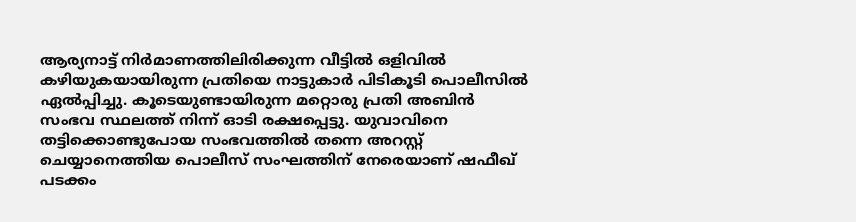ആര്യനാട്ട് നിർമാണത്തിലിരിക്കുന്ന വീട്ടിൽ ഒളിവിൽ കഴിയുകയായിരുന്ന പ്രതിയെ നാട്ടുകാർ പിടികൂടി പൊലീസിൽ ഏൽപ്പിച്ചു. കൂടെയുണ്ടായിരുന്ന മറ്റൊരു പ്രതി അബിൻ സംഭവ സ്ഥലത്ത് നിന്ന് ഓടി രക്ഷപ്പെട്ടു. യുവാവിനെ തട്ടിക്കൊണ്ടുപോയ സംഭവത്തിൽ തന്നെ അറസ്റ്റ് ചെയ്യാനെത്തിയ പൊലീസ് സംഘത്തിന് നേരെയാണ് ഷഫീഖ് പടക്കം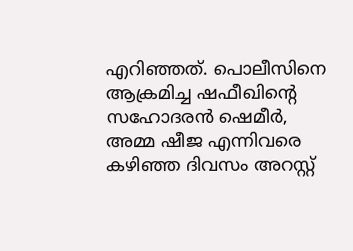എറിഞ്ഞത്. പൊലീസിനെ ആക്രമിച്ച ഷഫീഖിന്‍റെ സഹോദരൻ ഷെമീർ, അമ്മ ഷീജ എന്നിവരെ കഴിഞ്ഞ ദിവസം അറസ്റ്റ്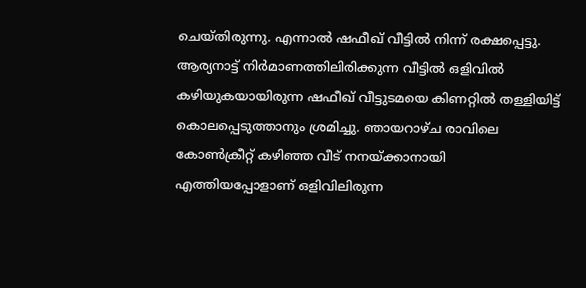ചെയ്തിരുന്നു. എന്നാൽ ഷഫീഖ് വീട്ടിൽ നിന്ന് രക്ഷപ്പെട്ടു. ആര്യനാട്ട് നിർമാണത്തിലിരിക്കുന്ന വീട്ടിൽ ഒളിവിൽ കഴിയുകയായിരുന്ന ഷഫീഖ് വീട്ടുടമയെ കിണറ്റിൽ തള്ളിയിട്ട് കൊലപ്പെടുത്താനും ശ്രമിച്ചു. ഞായറാഴ്ച രാവിലെ കോണ്‍ക്രീറ്റ് കഴിഞ്ഞ വീട് നനയ്ക്കാനായി എത്തിയപ്പോളാണ് ഒളിവിലിരുന്ന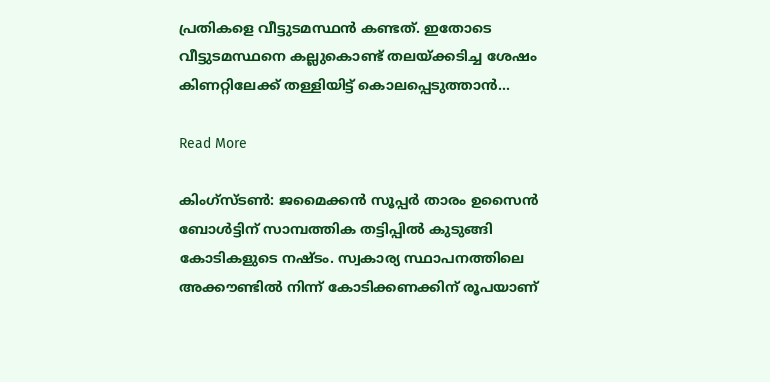പ്രതികളെ വീട്ടുടമസ്ഥൻ കണ്ടത്. ഇതോടെ വീട്ടുടമസ്ഥനെ കല്ലുകൊണ്ട് തലയ്ക്കടിച്ച ശേഷം കിണറ്റിലേക്ക് തള്ളിയിട്ട് കൊലപ്പെടുത്താൻ…

Read More

കിംഗ്സ്ടണ്‍: ജമൈക്കൻ സൂപ്പർ താരം ഉസൈൻ ബോൾട്ടിന് സാമ്പത്തിക തട്ടിപ്പിൽ കുടുങ്ങി കോടികളുടെ നഷ്ടം. സ്വകാര്യ സ്ഥാപനത്തിലെ അക്കൗണ്ടിൽ നിന്ന് കോടിക്കണക്കിന് രൂപയാണ്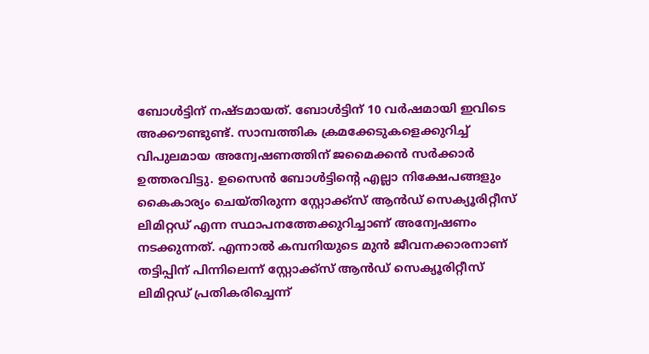ബോൾട്ടിന് നഷ്ടമായത്. ബോൾട്ടിന് 10 വർഷമായി ഇവിടെ അക്കൗണ്ടുണ്ട്. സാമ്പത്തിക ക്രമക്കേടുകളെക്കുറിച്ച് വിപുലമായ അന്വേഷണത്തിന് ജമൈക്കൻ സർക്കാർ ഉത്തരവിട്ടു. ഉസൈൻ ബോൾട്ടിന്‍റെ എല്ലാ നിക്ഷേപങ്ങളും കൈകാര്യം ചെയ്തിരുന്ന സ്റ്റോക്ക്സ് ആൻഡ് സെക്യൂരിറ്റീസ് ലിമിറ്റഡ് എന്ന സ്ഥാപനത്തേക്കുറിച്ചാണ് അന്വേഷണം നടക്കുന്നത്. എന്നാൽ കമ്പനിയുടെ മുൻ ജീവനക്കാരനാണ് തട്ടിപ്പിന് പിന്നിലെന്ന് സ്റ്റോക്ക്സ് ആൻഡ് സെക്യൂരിറ്റീസ് ലിമിറ്റഡ് പ്രതികരിച്ചെന്ന്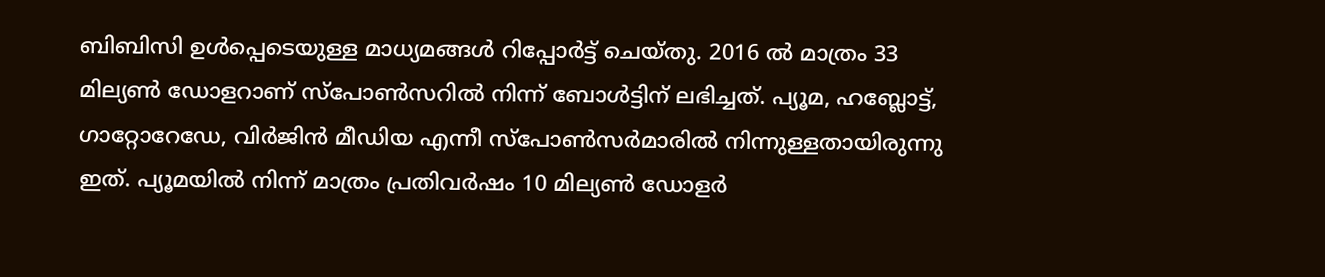ബിബിസി ഉൾപ്പെടെയുള്ള മാധ്യമങ്ങൾ റിപ്പോർട്ട് ചെയ്തു. 2016 ൽ മാത്രം 33 മില്യൺ ഡോളറാണ് സ്പോൺസറിൽ നിന്ന് ബോൾട്ടിന് ലഭിച്ചത്. പ്യൂമ, ഹബ്ലോട്ട്, ഗാറ്റോറേഡേ, വിര്‍ജിന്‍ മീഡിയ എന്നീ സ്പോൺസർമാരിൽ നിന്നുള്ളതായിരുന്നു ഇത്. പ്യൂമയിൽ നിന്ന് മാത്രം പ്രതിവർഷം 10 മില്യൺ ഡോളർ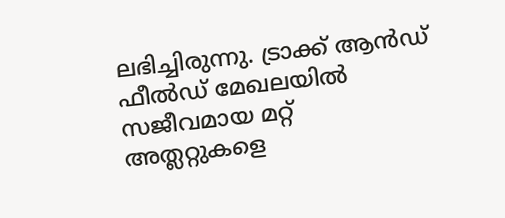ലഭിച്ചിരുന്നു. ട്രാക്ക് ആൻഡ് ഫീൽഡ് മേഖലയിൽ സജീവമായ മറ്റ് അത്ലറ്റുകളെ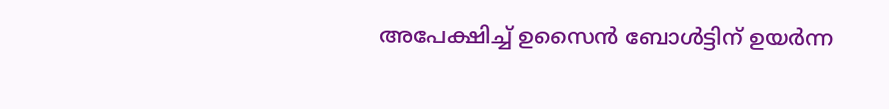അപേക്ഷിച്ച് ഉസൈൻ ബോൾട്ടിന് ഉയർന്ന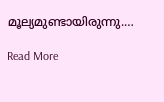മൂല്യമുണ്ടായിരുന്നു.…

Read More